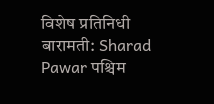विशेष प्रतिनिधी
बारामती: Sharad Pawar पश्चिम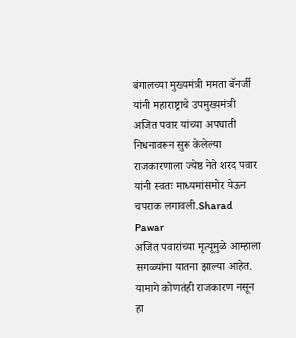बंगालच्या मुख्यमंत्री ममता बॅनर्जी यांनी महाराष्ट्राचे उपमुख्यमंत्री अजित पवार यांच्या अपघाती निधनावरून सुरू केलेल्या राजकारणाला ज्येष्ठ नेते शरद पवार यांनी स्वतः माध्यमांसमोर येऊन चपराक लगावली.Sharad Pawar
अजित पवारांच्या मृत्यूमुळे आम्हाला सगळ्यांना यातना झाल्या आहेत. यामागे कोणतंही राजकारण नसून हा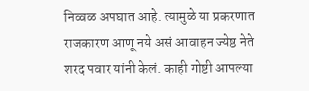निव्वळ अपघात आहे. त्यामुळे या प्रकरणात राजकारण आणू नये असं आवाहन ज्येष्ठ नेते शरद पवार यांनी केलं. काही गोष्टी आपल्या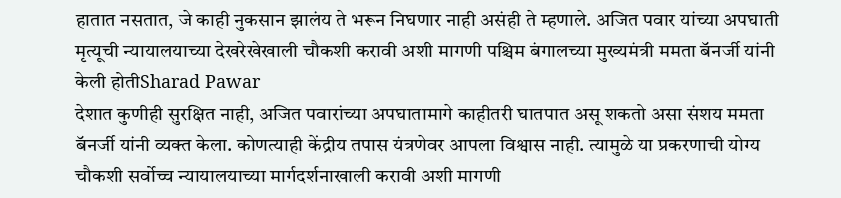हातात नसतात, जे काही नुकसान झालंय ते भरून निघणार नाही असंही ते म्हणाले. अजित पवार यांच्या अपघाती मृत्यूची न्यायालयाच्या देखरेखेखाली चौकशी करावी अशी मागणी पश्चिम बंगालच्या मुख्यमंत्री ममता बॅनर्जी यांनी केली होतीSharad Pawar
देशात कुणीही सुरक्षित नाही, अजित पवारांच्या अपघातामागे काहीतरी घातपात असू शकतो असा संशय ममता बॅनर्जी यांनी व्यक्त केला. कोणत्याही केंद्रीय तपास यंत्रणेवर आपला विश्वास नाही. त्यामुळे या प्रकरणाची योग्य चौकशी सर्वोच्च न्यायालयाच्या मार्गदर्शनाखाली करावी अशी मागणी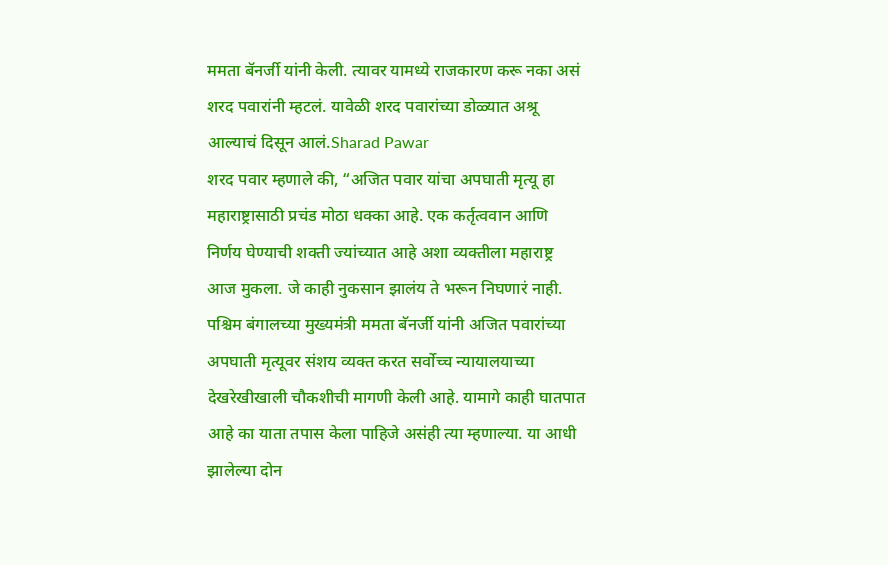ममता बॅनर्जी यांनी केली. त्यावर यामध्ये राजकारण करू नका असं शरद पवारांनी म्हटलं. यावेळी शरद पवारांच्या डोळ्यात अश्रू आल्याचं दिसून आलं.Sharad Pawar
शरद पवार म्हणाले की, “अजित पवार यांचा अपघाती मृत्यू हा महाराष्ट्रासाठी प्रचंड मोठा धक्का आहे. एक कर्तृत्ववान आणि निर्णय घेण्याची शक्ती ज्यांच्यात आहे अशा व्यक्तीला महाराष्ट्र आज मुकला. जे काही नुकसान झालंय ते भरून निघणारं नाही.
पश्चिम बंगालच्या मुख्यमंत्री ममता बॅनर्जी यांनी अजित पवारांच्या अपघाती मृत्यूवर संशय व्यक्त करत सर्वोच्च न्यायालयाच्या देखरेखीखाली चौकशीची मागणी केली आहे. यामागे काही घातपात आहे का याता तपास केला पाहिजे असंही त्या म्हणाल्या. या आधी झालेल्या दोन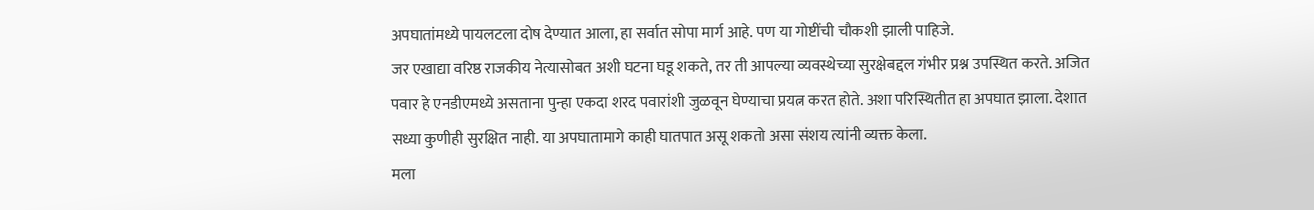अपघातांमध्ये पायलटला दोष देण्यात आला, हा सर्वात सोपा मार्ग आहे. पण या गोष्टींची चौकशी झाली पाहिजे.
जर एखाद्या वरिष्ठ राजकीय नेत्यासोबत अशी घटना घडू शकते, तर ती आपल्या व्यवस्थेच्या सुरक्षेबद्दल गंभीर प्रश्न उपस्थित करते. अजित पवार हे एनडीएमध्ये असताना पुन्हा एकदा शरद पवारांशी जुळवून घेण्याचा प्रयत्न करत होते. अशा परिस्थितीत हा अपघात झाला. देशात सध्या कुणीही सुरक्षित नाही. या अपघातामागे काही घातपात असू शकतो असा संशय त्यांनी व्यक्त केला.
मला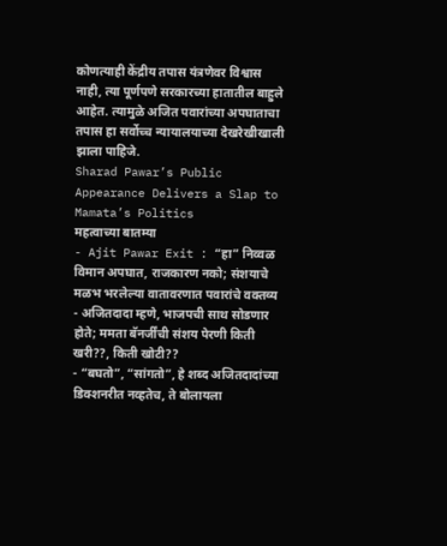कोणत्याही केंद्रीय तपास यंत्रणेवर विश्वास नाही, त्या पूर्णपणे सरकारच्या हातातील बाहुले आहेत. त्यामुळे अजित पवारांच्या अपघाताचा तपास हा सर्वोच्च न्यायालयाच्या देखरेखीखाली झाला पाहिजे.
Sharad Pawar’s Public Appearance Delivers a Slap to Mamata’s Politics
महत्वाच्या बातम्या
- Ajit Pawar Exit : “हा” निव्वळ विमान अपघात, राजकारण नको; संशयाचे मळभ भरलेल्या वातावरणात पवारांचे वक्तव्य
- अजितदादा म्हणे, भाजपची साथ सोडणार होते; ममता बॅनर्जींची संशय पेरणी किती खरी??, किती खोटी??
- “बघतो”, “सांगतो”, हे शब्द अजितदादांच्या डिक्शनरीत नव्हतेच, ते बोलायला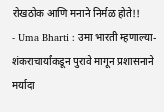रोखठोक आणि मनाने निर्मळ होते!!
- Uma Bharti : उमा भारती म्हणाल्या- शंकराचार्यांकडून पुरावे मागून प्रशासनाने मर्यादा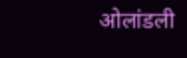ओलांडली